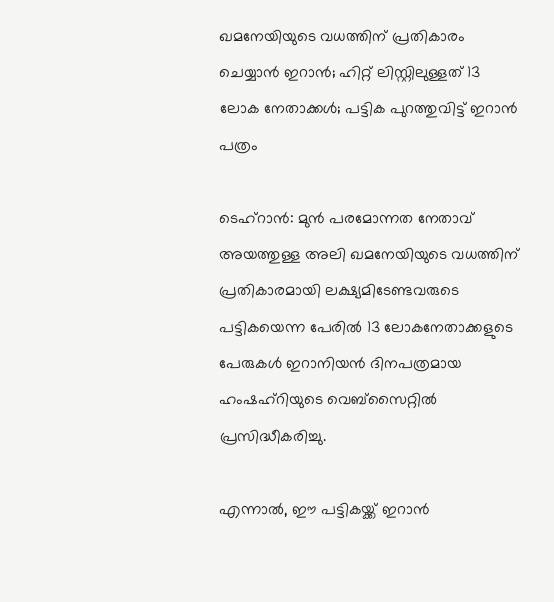ഖമനേയിയുടെ വധത്തിന് പ്രതികാരം ചെയ്യാൻ ഇറാൻ; ഹിറ്റ് ലിസ്റ്റിലുള്ളത് 13 ലോക നേതാക്കള്‍; പട്ടിക പുറത്തുവിട്ട് ഇറാൻ പത്രം

ടെഹ്‌റാൻ: മുൻ പരമോന്നത നേതാവ് അയത്തുള്ള അലി ഖമനേയിയുടെ വധത്തിന് പ്രതികാരമായി ലക്ഷ്യമിടേണ്ടവരുടെ പട്ടികയെന്ന പേരില്‍ 13 ലോകനേതാക്കളുടെ പേരുകള്‍ ഇറാനിയൻ ദിനപത്രമായ ഹംഷഹ്റിയുടെ വെബ്സൈറ്റില്‍ പ്രസിദ്ധീകരിച്ചു.

എന്നാല്‍, ഈ പട്ടികയ്ക്ക് ഇറാൻ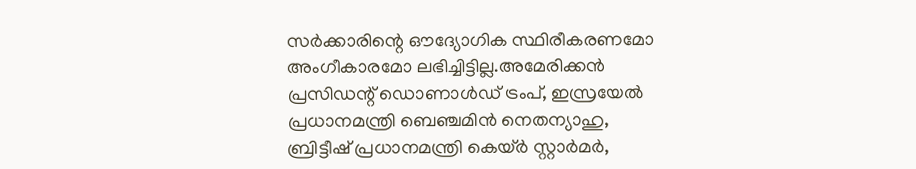സർക്കാരിന്റെ ഔദ്യോഗിക സ്ഥിരീകരണമോ അംഗീകാരമോ ലഭിച്ചിട്ടില്ല.അമേരിക്കൻ പ്രസിഡന്റ് ഡൊണാള്‍ഡ് ട്രംപ്, ഇസ്രയേല്‍ പ്രധാനമന്ത്രി ബെഞ്ചമിൻ നെതന്യാഹു, ബ്രിട്ടീഷ് പ്രധാനമന്ത്രി കെയ്‌ർ സ്റ്റാർമർ,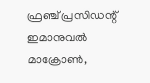ഫ്രഞ്ച് പ്രസിഡന്റ് ഇമാനുവല്‍ മാക്രോണ്‍,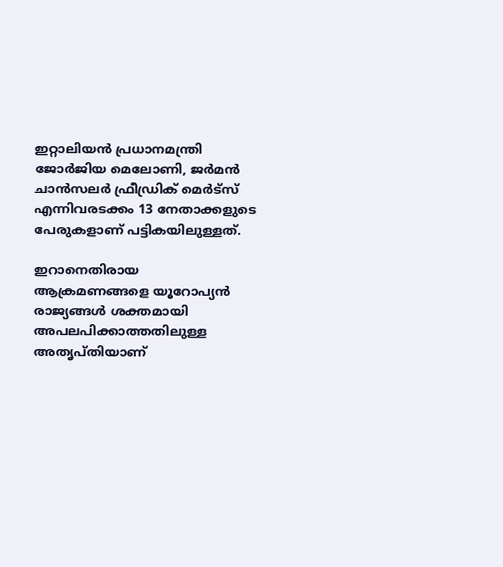ഇറ്റാലിയൻ പ്രധാനമന്ത്രി ജോർജിയ മെലോണി, ജർമൻ ചാൻസലർ ഫ്രീഡ്രിക് മെർട്സ് എന്നിവരടക്കം 13 നേതാക്കളുടെ പേരുകളാണ് പട്ടികയിലുള്ളത്.

ഇറാനെതിരായ ആക്രമണങ്ങളെ യൂറോപ്യൻ രാജ്യങ്ങള്‍ ശക്തമായി അപലപിക്കാത്തതിലുള്ള അതൃപ്തിയാണ്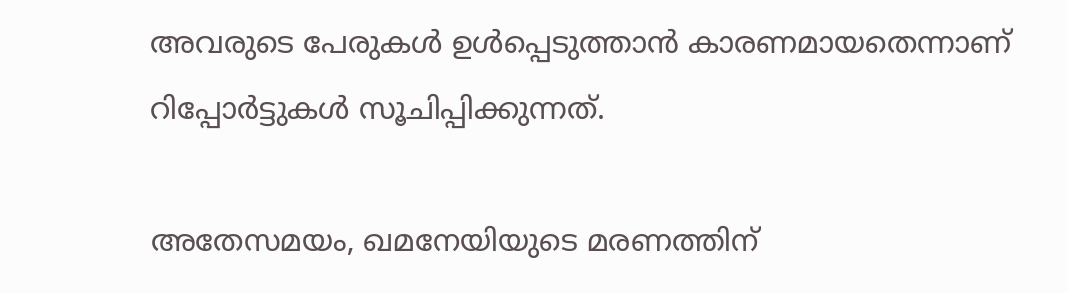അവരുടെ പേരുകള്‍ ഉള്‍പ്പെടുത്താൻ കാരണമായതെന്നാണ് റിപ്പോർട്ടുകള്‍ സൂചിപ്പിക്കുന്നത്.

അതേസമയം, ഖമനേയിയുടെ മരണത്തിന്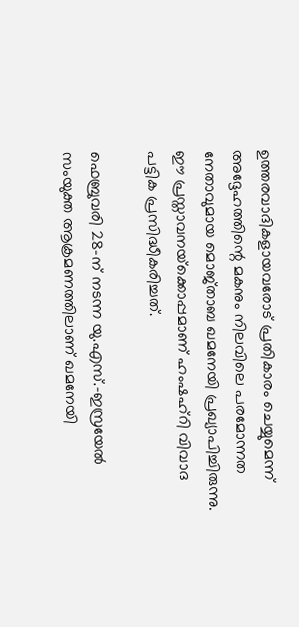ഉത്തരവാദികളായവരോട് പ്രതികാരം ചെയ്യുമെന്ന് അദ്ദേഹത്തിന്റെ മകനും നിലവിലെ പരമോന്നത നേതാവുമായ മൊജ്താബ ഖമനേയി പ്രഖ്യാപിച്ചിരുന്നു. ഈ പ്രസ്താവനയ്‌ക്കൊപ്പമാണ് ഹംഷഹ്റി വിവാദ പട്ടിക പ്രസിദ്ധീകരിച്ചത്.

ഫെബ്രുവരി 28-ന് നടന്ന യു.എസ്.-ഇസ്രയേല്‍ സംയുക്ത ആക്രമണത്തിലാണ് ഖമനേയി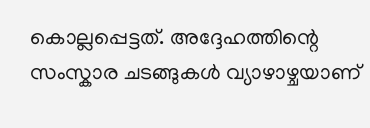കൊല്ലപ്പെട്ടത്. അദ്ദേഹത്തിന്റെ സംസ്കാര ചടങ്ങുകള്‍ വ്യാഴാഴ്ചയാണ്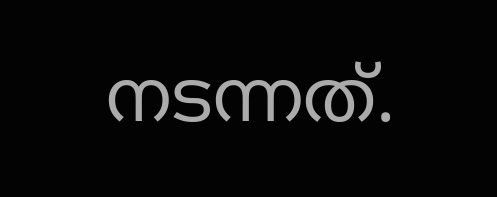നടന്നത്.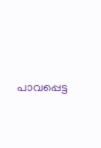പാവപ്പെട്ട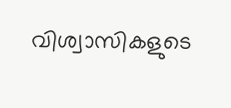വിശ്വാസികളുടെ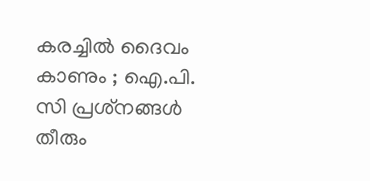കരച്ചിൽ ദൈവം കാണും ; ഐ.പി. സി പ്രശ്‌നങ്ങൾ തീരും